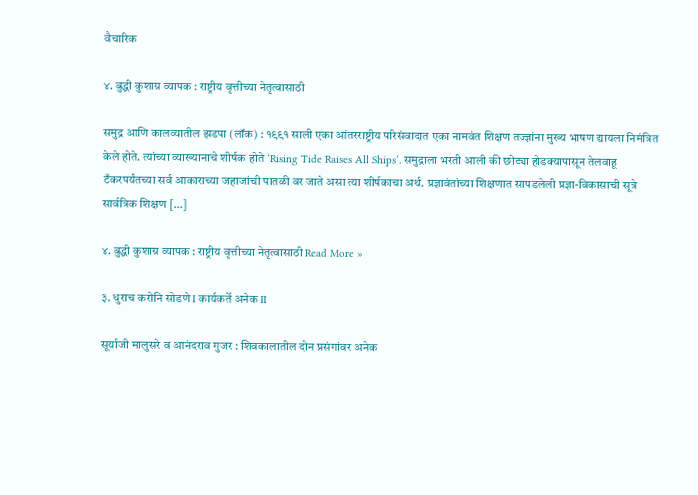वैचारिक

४. बुद्धी कुशाग्र व्यापक : राष्ट्रीय वृत्तीच्या नेतृत्वासाठी

समुद्र आणि कालव्यातील झडपा (लॉक) : १९९१ साली एका आंतरराष्ट्रीय परिसंवादात एका नामवंत शिक्षण तज्ज्ञांना मुख्य भाषण द्यायला निमंत्रित केले होते. त्यांच्या व्याख्यानाचे शीर्षक होते ‘Rising Tide Raises All Ships’. समुद्राला भरती आली की छोट्या होडक्यापासून तेलवाहू टँकरपर्यंतच्या सर्व आकाराच्या जहाजांची पातळी वर जाते असा त्या शीर्षकाचा अर्थ. प्रज्ञावंतांच्या शिक्षणात सापडलेली प्रज्ञा-विकासाची सूत्रे सार्वत्रिक शिक्षण […]

४. बुद्धी कुशाग्र व्यापक : राष्ट्रीय वृत्तीच्या नेतृत्वासाठी Read More »

३. धुराच करोनि सोडणे I कार्यकर्ते अनेक II

सूर्याजी मालुसरे व आनंदराव गुजर : शिवकालातील दोन प्रसंगांवर अनेक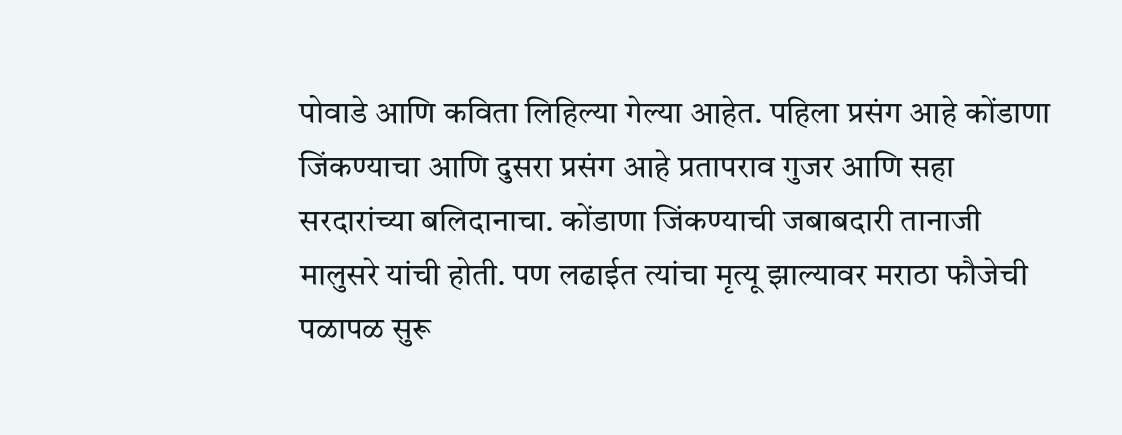पोवाडे आणि कविता लिहिल्या गेल्या आहेत. पहिला प्रसंग आहे कोंडाणा जिंकण्याचा आणि दुसरा प्रसंग आहे प्रतापराव गुजर आणि सहा सरदारांच्या बलिदानाचा. कोंडाणा जिंकण्याची जबाबदारी तानाजी मालुसरे यांची होती. पण लढाईत त्यांचा मृत्यू झाल्यावर मराठा फौजेची पळापळ सुरू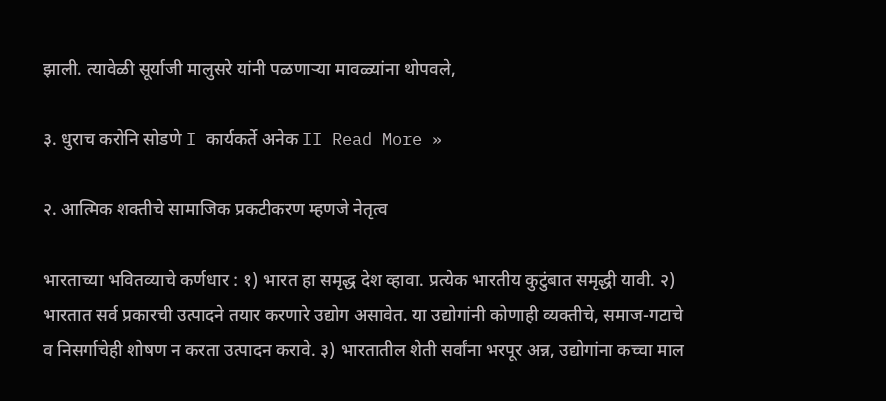झाली. त्यावेळी सूर्याजी मालुसरे यांनी पळणाऱ्या मावळ्यांना थोपवले,

३. धुराच करोनि सोडणे I कार्यकर्ते अनेक II Read More »

२. आत्मिक शक्तीचे सामाजिक प्रकटीकरण म्हणजे नेतृत्व

भारताच्या भवितव्याचे कर्णधार : १) भारत हा समृद्ध देश व्हावा. प्रत्येक भारतीय कुटुंबात समृद्धी यावी. २) भारतात सर्व प्रकारची उत्पादने तयार करणारे उद्योग असावेत. या उद्योगांनी कोणाही व्यक्तीचे, समाज-गटाचे व निसर्गाचेही शोषण न करता उत्पादन करावे. ३) भारतातील शेती सर्वांना भरपूर अन्न, उद्योगांना कच्चा माल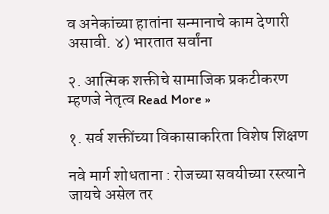व अनेकांच्या हातांना सन्मानाचे काम देणारी असावी. ४) भारतात सर्वांना

२. आत्मिक शक्तीचे सामाजिक प्रकटीकरण म्हणजे नेतृत्व Read More »

१. सर्व शक्तींच्या विकासाकरिता विशेष शिक्षण

नवे मार्ग शोधताना : रोजच्या सवयीच्या रस्त्याने जायचे असेल तर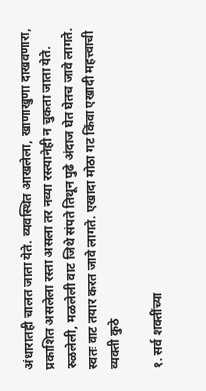अंधारातही चालत जाता येते. व्यवस्थित आखलेला, खाणाखुणा दाखवणारा, प्रकाशित असलेला रस्ता असला तर नव्या रस्त्यानेही न चुकता जाता येते. रुळलेली, मळलेली वाट जिथे संपते तिथून पुढे अंदाज घेत घेतच जावे लागते. स्वतः वाट तयार करत जावे लागते. एखादा मोठा गट किंवा एखादी महत्त्वाची व्यक्ती कुठे

१. सर्व शक्तींच्या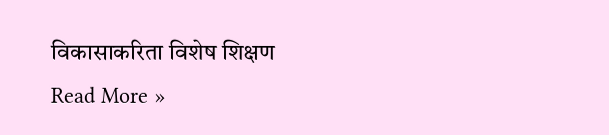विकासाकरिता विशेष शिक्षण Read More »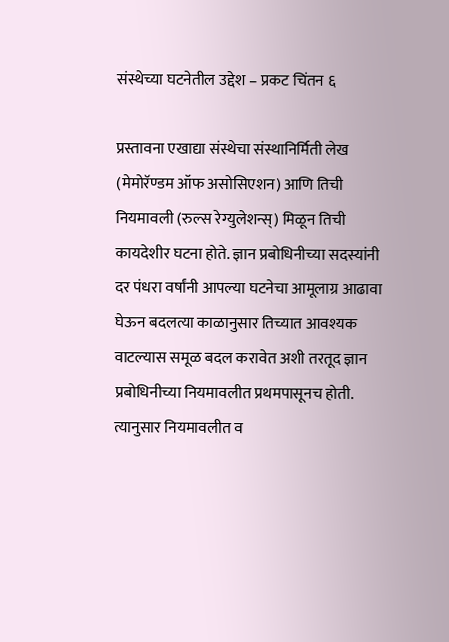संस्थेच्या घटनेतील उद्देश – प्रकट चिंतन ६

प्रस्तावना एखाद्या संस्थेचा संस्थानिर्मिती लेख (मेमोरॅण्डम ऑफ असोसिएशन) आणि तिची नियमावली (रुल्स रेग्युलेशन्स्) मिळून तिची कायदेशीर घटना होते. ज्ञान प्रबोधिनीच्या सदस्यांनी दर पंधरा वर्षांनी आपल्या घटनेचा आमूलाग्र आढावा घेऊन बदलत्या काळानुसार तिच्यात आवश्यक वाटल्यास समूळ बदल करावेत अशी तरतूद ज्ञान प्रबोधिनीच्या नियमावलीत प्रथमपासूनच होती. त्यानुसार नियमावलीत व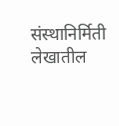संस्थानिर्मिती लेखातील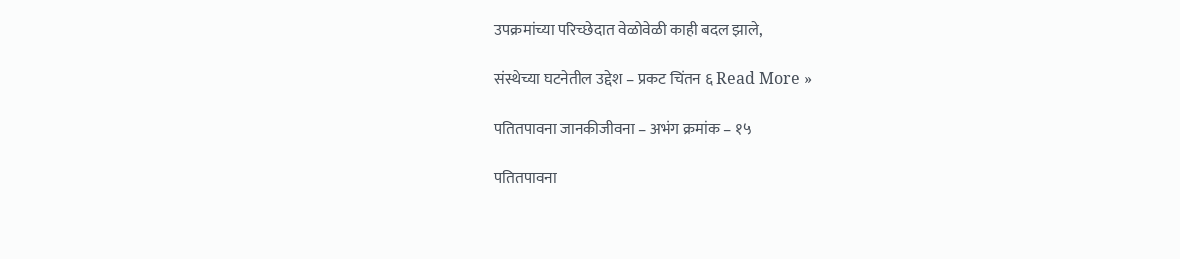उपक्रमांच्या परिच्छेदात वेळोवेळी काही बदल झाले,

संस्थेच्या घटनेतील उद्देश – प्रकट चिंतन ६ Read More »

पतितपावना जानकीजीवना – अभंग क्रमांक – १५

पतितपावना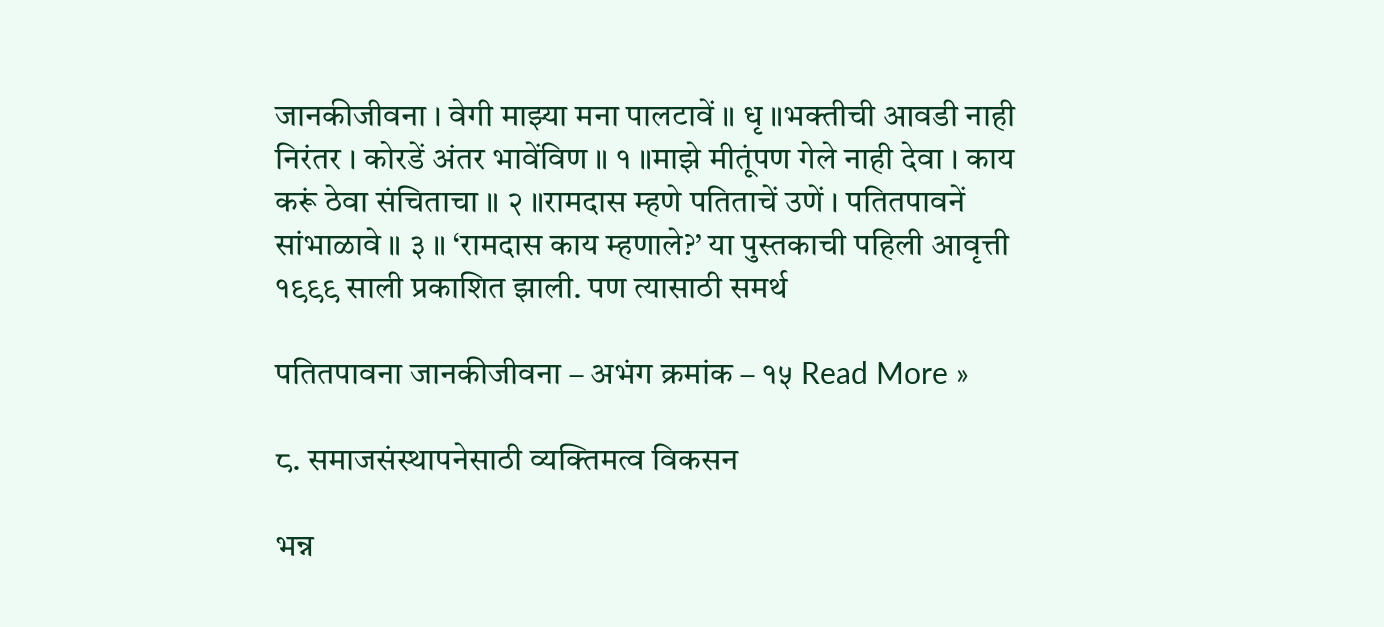जानकीजीवना । वेगी माझ्या मना पालटावें ॥ धृ ॥भक्तीची आवडी नाही निरंतर । कोरडें अंतर भावेंविण ॥ १ ॥माझे मीतूंपण गेले नाही देवा । काय करूं ठेवा संचिताचा ॥ २ ॥रामदास म्हणे पतिताचें उणें । पतितपावनें सांभाळावे ॥ ३ ॥ ‘रामदास काय म्हणाले?’ या पुस्तकाची पहिली आवृत्ती १९९९ साली प्रकाशित झाली. पण त्यासाठी समर्थ

पतितपावना जानकीजीवना – अभंग क्रमांक – १५ Read More »

८. समाजसंस्थापनेसाठी व्यक्तिमत्व विकसन

भन्न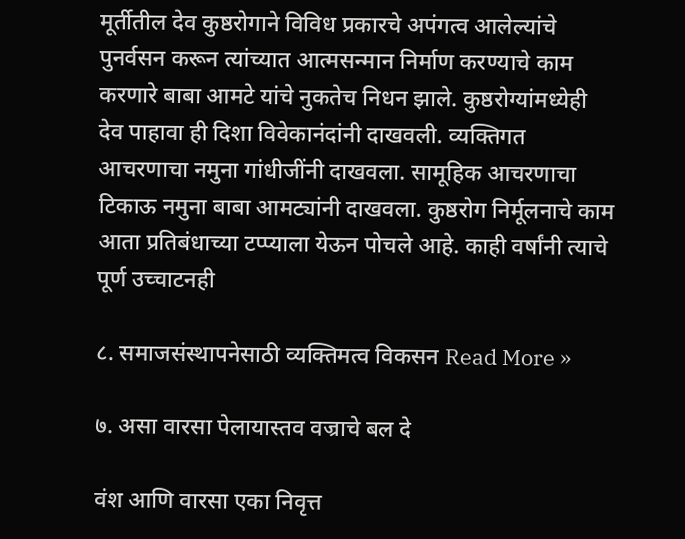मूर्तीतील देव कुष्ठरोगाने विविध प्रकारचे अपंगत्व आलेल्यांचे पुनर्वसन करून त्यांच्यात आत्मसन्मान निर्माण करण्याचे काम करणारे बाबा आमटे यांचे नुकतेच निधन झाले. कुष्ठरोग्यांमध्येही देव पाहावा ही दिशा विवेकानंदांनी दाखवली. व्यक्तिगत आचरणाचा नमुना गांधीजींनी दाखवला. सामूहिक आचरणाचा टिकाऊ नमुना बाबा आमट्यांनी दाखवला. कुष्ठरोग निर्मूलनाचे काम आता प्रतिबंधाच्या टप्प्याला येऊन पोचले आहे. काही वर्षांनी त्याचे पूर्ण उच्चाटनही

८. समाजसंस्थापनेसाठी व्यक्तिमत्व विकसन Read More »

७. असा वारसा पेलायास्तव वज्राचे बल दे

वंश आणि वारसा एका निवृत्त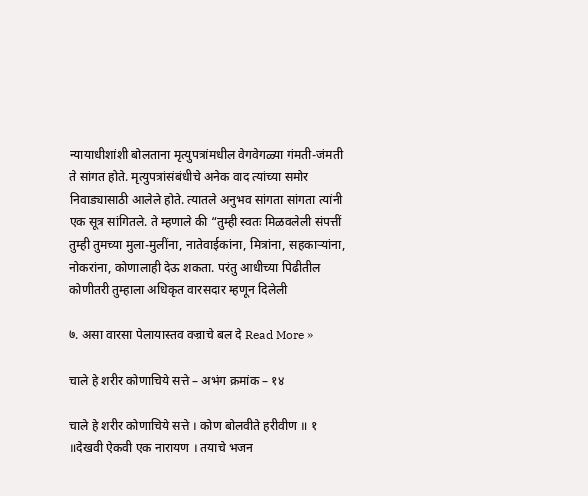न्यायाधीशांशी बोलताना मृत्युपत्रांमधील वेगवेगळ्या गंमती-जंमती ते सांगत होते. मृत्युपत्रांसंबंधीचे अनेक वाद त्यांच्या समोर निवाड्यासाठी आलेले होते. त्यातले अनुभव सांगता सांगता त्यांनी एक सूत्र सांगितले. ते म्हणाले की “तुम्ही स्वतः मिळवलेली संपत्तीं तुम्ही तुमच्या मुला-मुलींना, नातेवाईकांना, मित्रांना, सहकाऱ्यांना, नोकरांना, कोणालाही देऊ शकता. परंतु आधीच्या पिढीतील कोणीतरी तुम्हाला अधिकृत वारसदार म्हणून दिलेली

७. असा वारसा पेलायास्तव वज्राचे बल दे Read More »

चाले हे शरीर कोणाचिये सत्ते – अभंग क्रमांक – १४

चाले हे शरीर कोणाचिये सत्ते । कोण बोलवीते हरीवीण ॥ १ ॥देखवी ऐकवी एक नारायण । तयाचे भजन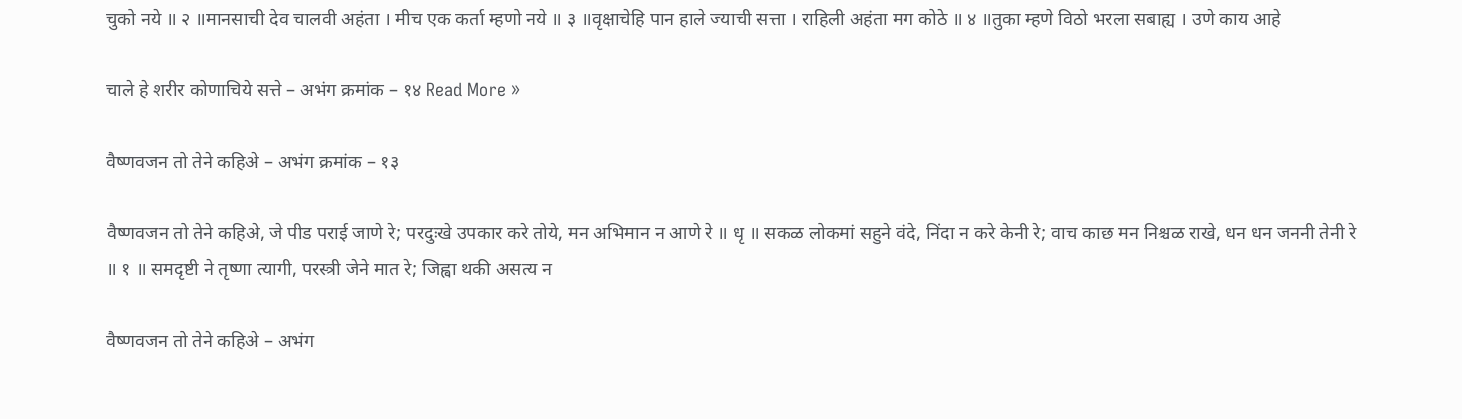चुको नये ॥ २ ॥मानसाची देव चालवी अहंता । मीच एक कर्ता म्हणो नये ॥ ३ ॥वृक्षाचेहि पान हाले ज्याची सत्ता । राहिली अहंता मग कोठे ॥ ४ ॥तुका म्हणे विठो भरला सबाह्य । उणे काय आहे

चाले हे शरीर कोणाचिये सत्ते – अभंग क्रमांक – १४ Read More »

वैष्णवजन तो तेने कहिअे – अभंग क्रमांक – १३

वैष्णवजन तो तेने कहिअे, जे पीड पराई जाणे रे; परदुःखे उपकार करे तोये, मन अभिमान न आणे रे ॥ धृ ॥ सकळ लोकमां सहुने वंदे, निंदा न करे केनी रे; वाच काछ मन निश्चळ राखे, धन धन जननी तेनी रे ॥ १ ॥ समदृष्टी ने तृष्णा त्यागी, परस्त्री जेने मात रे; जिह्वा थकी असत्य न

वैष्णवजन तो तेने कहिअे – अभंग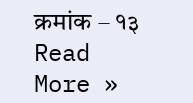क्रमांक – १३ Read More »